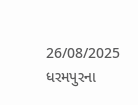26/08/2025
ધરમપુરના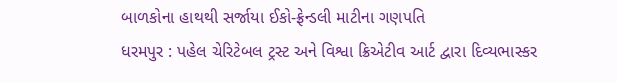બાળકોના હાથથી સર્જાયા ઈકો-ફ્રેન્ડલી માટીના ગણપતિ
ધરમપુર : પહેલ ચેરિટેબલ ટ્રસ્ટ અને વિશ્વા ક્રિએટીવ આર્ટ દ્વારા દિવ્યભાસ્કર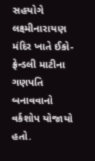સહયોગે લક્ષ્મીનારાયણ મંદિર ખાતે ઈકો-ફ્રેન્ડલી માટીના ગણપતિ બનાવવાનો વર્કશોપ યોજાયો હતો.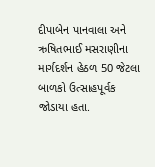દીપાબેન પાનવાલા અને ઋષિતભાઈ મસરાણીના માર્ગદર્શન હેઠળ 50 જેટલા બાળકો ઉત્સાહપૂર્વક જોડાયા હતા.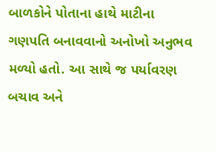બાળકોને પોતાના હાથે માટીના ગણપતિ બનાવવાનો અનોખો અનુભવ મળ્યો હતો. આ સાથે જ પર્યાવરણ બચાવ અને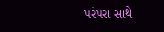પરંપરા સાથે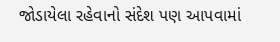જોડાયેલા રહેવાનો સંદેશ પણ આપવામાં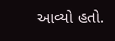આવ્યો હતો.